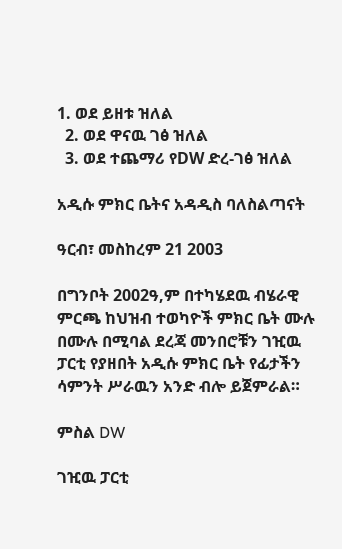1. ወደ ይዘቱ ዝለል
  2. ወደ ዋናዉ ገፅ ዝለል
  3. ወደ ተጨማሪ የDW ድረ-ገፅ ዝለል

አዲሱ ምክር ቤትና አዳዲስ ባለስልጣናት

ዓርብ፣ መስከረም 21 2003

በግንቦት 2002ዓ,ም በተካሄደዉ ብሄራዊ ምርጫ ከህዝብ ተወካዮች ምክር ቤት ሙሉ በሙሉ በሚባል ደረጃ መንበሮቹን ገዢዉ ፓርቲ የያዘበት አዲሱ ምክር ቤት የፊታችን ሳምንት ሥራዉን አንድ ብሎ ይጀምራል።

ምስል DW

ገዢዉ ፓርቲ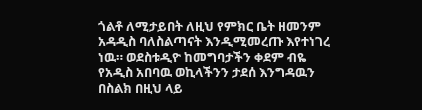ጎልቶ ለሚታይበት ለዚህ የምክር ቤት ዘመንም አዳዲስ ባለስልጣናት እንዲሚመረጡ እየተነገረ ነዉ። ወደስቱዲዮ ከመግባታችን ቀደም ብዬ የአዲስ አበባዉ ወኪላችንን ታደሰ እንግዳዉን በስልክ በዚህ ላይ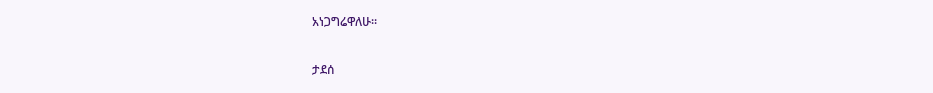አነጋግሬዋለሁ።

ታደሰ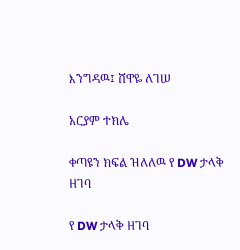እንግዳዉ፤ ሸዋዬ ለገሠ

አርያም ተክሌ

ቀጣዩን ክፍል ዝለለዉ የ DW ታላቅ ዘገባ

የ DW ታላቅ ዘገባ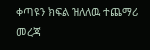ቀጣዩን ክፍል ዝለለዉ ተጨማሪ መረጃ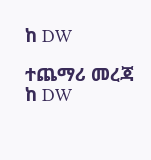ከ DW

ተጨማሪ መረጃ ከ DW